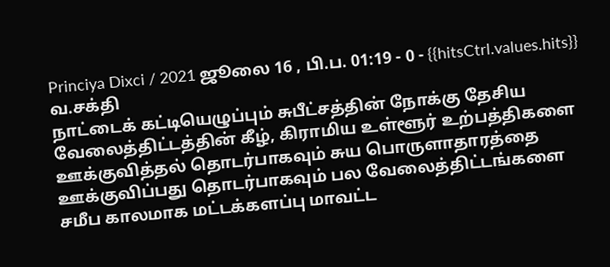Princiya Dixci / 2021 ஜூலை 16 , பி.ப. 01:19 - 0 - {{hitsCtrl.values.hits}}
வ.சக்தி
நாட்டைக் கட்டியெழுப்பும் சுபீட்சத்தின் நோக்கு தேசிய வேலைத்திட்டத்தின் கீழ், கிராமிய உள்ளூர் உற்பத்திகளை ஊக்குவித்தல் தொடர்பாகவும் சுய பொருளாதாரத்தை ஊக்குவிப்பது தொடர்பாகவும் பல வேலைத்திட்டங்களை சமீப காலமாக மட்டக்களப்பு மாவட்ட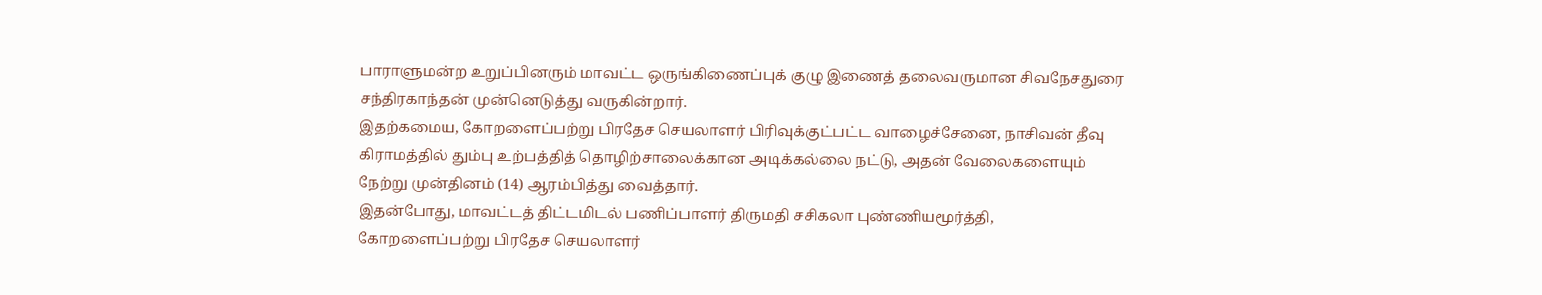பாராளுமன்ற உறுப்பினரும் மாவட்ட ஒருங்கிணைப்புக் குழு இணைத் தலைவருமான சிவநேசதுரை சந்திரகாந்தன் முன்னெடுத்து வருகின்றார்.
இதற்கமைய, கோறளைப்பற்று பிரதேச செயலாளர் பிரிவுக்குட்பட்ட வாழைச்சேனை, நாசிவன் தீவு கிராமத்தில் தும்பு உற்பத்தித் தொழிற்சாலைக்கான அடிக்கல்லை நட்டு, அதன் வேலைகளையும் நேற்று முன்தினம் (14) ஆரம்பித்து வைத்தார்.
இதன்போது, மாவட்டத் திட்டமிடல் பணிப்பாளர் திருமதி சசிகலா புண்ணியமூர்த்தி, கோறளைப்பற்று பிரதேச செயலாளர்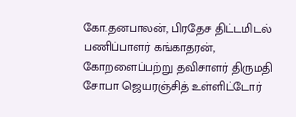கோ.தனபாலன், பிரதேச திட்டமிடல் பணிப்பாளர் கங்காதரன், கோறளைப்பற்று தவிசாளர் திருமதி சோபா ஜெயரஞ்சித் உள்ளிட்டோர்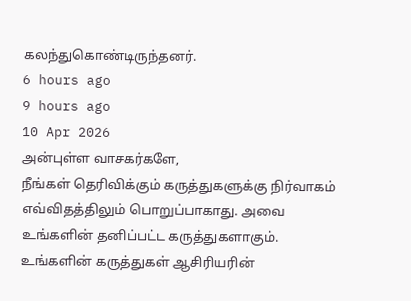கலந்துகொண்டிருந்தனர்.
6 hours ago
9 hours ago
10 Apr 2026
அன்புள்ள வாசகர்களே,
நீங்கள் தெரிவிக்கும் கருத்துகளுக்கு நிர்வாகம் எவ்விதத்திலும் பொறுப்பாகாது. அவை உங்களின் தனிப்பட்ட கருத்துகளாகும். உங்களின் கருத்துகள் ஆசிரியரின்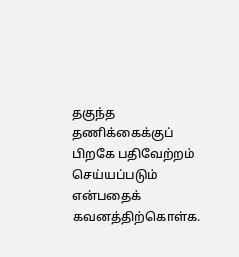தகுந்த தணிக்கைக்குப் பிறகே பதிவேற்றம் செய்யப்படும் என்பதைக் கவனத்திற்கொள்க.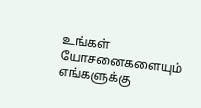உங்கள் யோசனைகளையும் எங்களுக்கு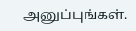அனுப்புங்கள்.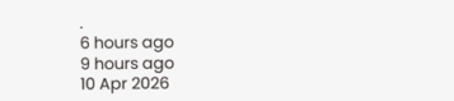.
6 hours ago
9 hours ago
10 Apr 2026